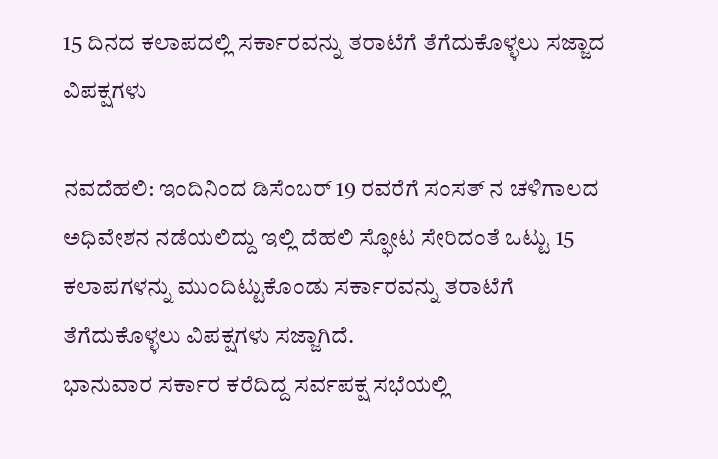15 ದಿನದ ಕಲಾಪದಲ್ಲಿ ಸರ್ಕಾರವನ್ನು ತರಾಟೆಗೆ ತೆಗೆದುಕೊಳ್ಳಲು ಸಜ್ಜಾದ ವಿಪಕ್ಷಗಳು

ನವದೆಹಲಿ: ಇಂದಿನಿಂದ ಡಿಸೆಂಬರ್ 19 ರವರೆಗೆ ಸಂಸತ್ ನ ಚಳಿಗಾಲದ ಅಧಿವೇಶನ ನಡೆಯಲಿದ್ದು ಇಲ್ಲಿ ದೆಹಲಿ ಸ್ಫೋಟ ಸೇರಿದಂತೆ ಒಟ್ಟು 15 ಕಲಾಪಗಳನ್ನು ಮುಂದಿಟ್ಟುಕೊಂಡು ಸರ್ಕಾರವನ್ನು ತರಾಟೆಗೆ ತೆಗೆದುಕೊಳ್ಳಲು ವಿಪಕ್ಷಗಳು ಸಜ್ಜಾಗಿದೆ.
ಭಾನುವಾರ ಸರ್ಕಾರ ಕರೆದಿದ್ದ ಸರ್ವಪಕ್ಷ ಸಭೆಯಲ್ಲಿ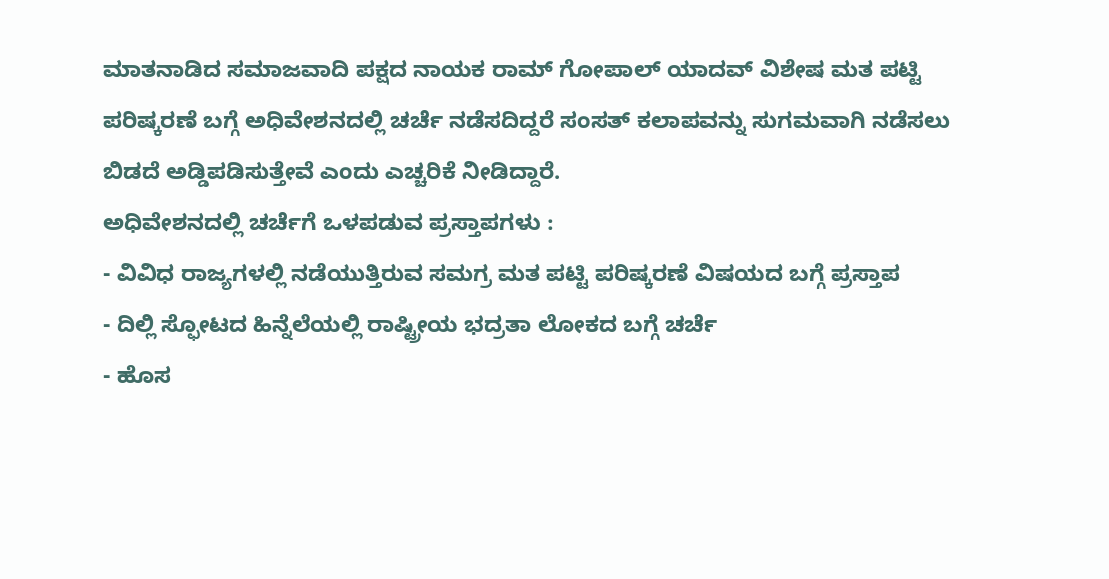ಮಾತನಾಡಿದ ಸಮಾಜವಾದಿ ಪಕ್ಷದ ನಾಯಕ ರಾಮ್ ಗೋಪಾಲ್ ಯಾದವ್ ವಿಶೇಷ ಮತ ಪಟ್ಟಿ ಪರಿಷ್ಕರಣೆ ಬಗ್ಗೆ ಅಧಿವೇಶನದಲ್ಲಿ ಚರ್ಚೆ ನಡೆಸದಿದ್ದರೆ ಸಂಸತ್ ಕಲಾಪವನ್ನು ಸುಗಮವಾಗಿ ನಡೆಸಲು ಬಿಡದೆ ಅಡ್ಡಿಪಡಿಸುತ್ತೇವೆ ಎಂದು ಎಚ್ಚರಿಕೆ ನೀಡಿದ್ದಾರೆ.
ಅಧಿವೇಶನದಲ್ಲಿ ಚರ್ಚೆಗೆ ಒಳಪಡುವ ಪ್ರಸ್ತಾಪಗಳು :
- ವಿವಿಧ ರಾಜ್ಯಗಳಲ್ಲಿ ನಡೆಯುತ್ತಿರುವ ಸಮಗ್ರ ಮತ ಪಟ್ಟಿ ಪರಿಷ್ಕರಣೆ ವಿಷಯದ ಬಗ್ಗೆ ಪ್ರಸ್ತಾಪ
- ದಿಲ್ಲಿ ಸ್ಫೋಟದ ಹಿನ್ನೆಲೆಯಲ್ಲಿ ರಾಷ್ಟ್ರೀಯ ಭದ್ರತಾ ಲೋಕದ ಬಗ್ಗೆ ಚರ್ಚೆ
- ಹೊಸ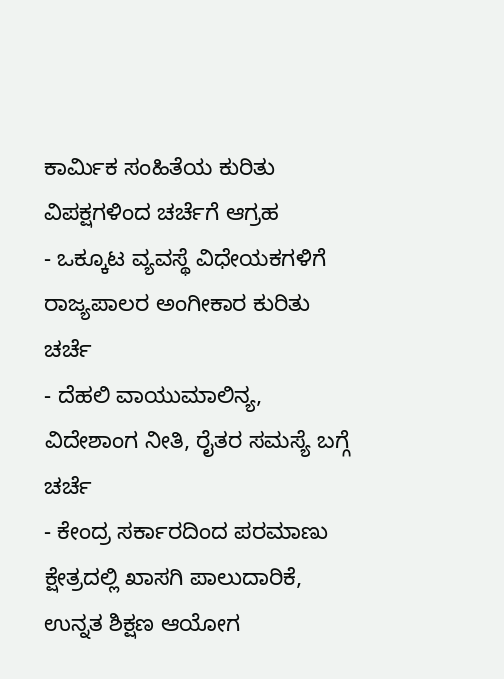ಕಾರ್ಮಿಕ ಸಂಹಿತೆಯ ಕುರಿತು ವಿಪಕ್ಷಗಳಿಂದ ಚರ್ಚೆಗೆ ಆಗ್ರಹ
- ಒಕ್ಕೂಟ ವ್ಯವಸ್ಥೆ ವಿಧೇಯಕಗಳಿಗೆ ರಾಜ್ಯಪಾಲರ ಅಂಗೀಕಾರ ಕುರಿತು ಚರ್ಚೆ
- ದೆಹಲಿ ವಾಯುಮಾಲಿನ್ಯ, ವಿದೇಶಾಂಗ ನೀತಿ, ರೈತರ ಸಮಸ್ಯೆ ಬಗ್ಗೆ ಚರ್ಚೆ
- ಕೇಂದ್ರ ಸರ್ಕಾರದಿಂದ ಪರಮಾಣು ಕ್ಷೇತ್ರದಲ್ಲಿ ಖಾಸಗಿ ಪಾಲುದಾರಿಕೆ, ಉನ್ನತ ಶಿಕ್ಷಣ ಆಯೋಗ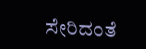ಸೇರಿದಂತೆ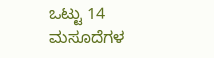ಒಟ್ಟು 14 ಮಸೂದೆಗಳ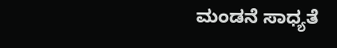ಮಂಡನೆ ಸಾಧ್ಯತೆ